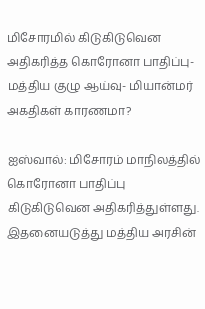மிசோரமில் கிடுகிடுவென அதிகரித்த கொரோனா பாதிப்பு- மத்திய குழு ஆய்வு- மியான்மர் அகதிகள் காரணமா?

ஐஸ்வால்: மிசோரம் மாநிலத்தில் கொரோனா பாதிப்பு கிடுகிடுவென அதிகரித்துள்ளது. இதனையடுத்து மத்திய அரசின்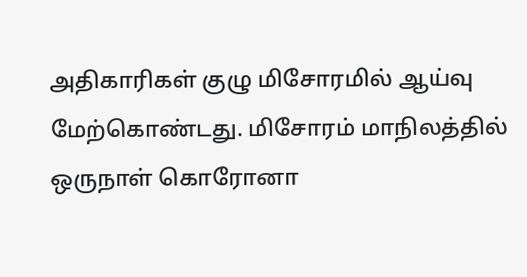அதிகாரிகள் குழு மிசோரமில் ஆய்வு மேற்கொண்டது. மிசோரம் மாநிலத்தில் ஒருநாள் கொரோனா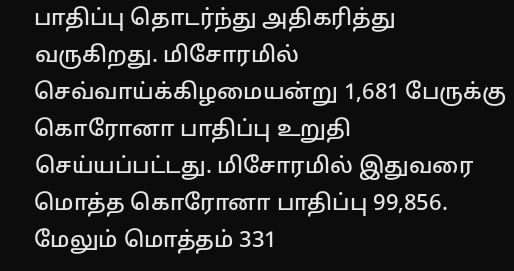பாதிப்பு தொடர்ந்து அதிகரித்து வருகிறது. மிசோரமில் செவ்வாய்க்கிழமையன்று 1,681 பேருக்கு கொரோனா பாதிப்பு உறுதி செய்யப்பட்டது. மிசோரமில் இதுவரை மொத்த கொரோனா பாதிப்பு 99,856. மேலும் மொத்தம் 331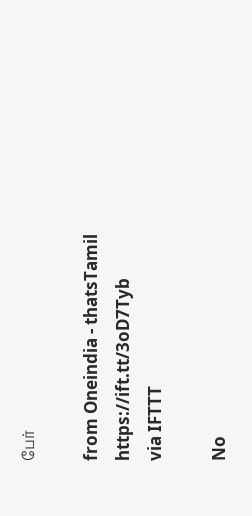பேர்

from Oneindia - thatsTamil https://ift.tt/3oD7Tyb
via IFTTT

No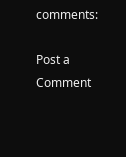comments:

Post a Comment